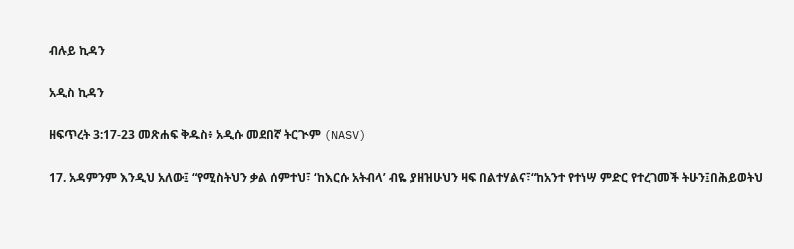ብሉይ ኪዳን

አዲስ ኪዳን

ዘፍጥረት 3:17-23 መጽሐፍ ቅዱስ፥ አዲሱ መደበኛ ትርጒም (NASV)

17. አዳምንም እንዲህ አለው፤ “የሚስትህን ቃል ሰምተህ፣ ‘ከእርሱ አትብላ’ ብዬ ያዘዝሁህን ዛፍ በልተሃልና፣“ከአንተ የተነሣ ምድር የተረገመች ትሁን፤በሕይወትህ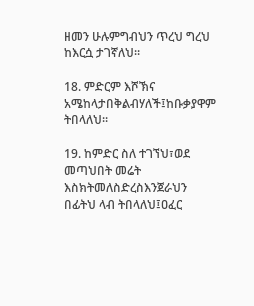ዘመን ሁሉምግብህን ጥረህ ግረህ ከእርሷ ታገኛለህ።

18. ምድርም እሾኽና አሜከላታበቅልብሃለች፤ከቡቃያዋም ትበላለህ።

19. ከምድር ስለ ተገኘህ፣ወደ መጣህበት መሬት እስክትመለስድረስእንጀራህን በፊትህ ላብ ትበላለህ፤ዐፈር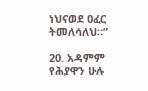ነህናወደ ዐፈር ትመለሳለህ።”

20. አዳምም የሕያዋን ሁሉ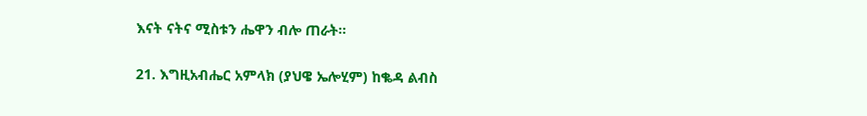እናት ናትና ሚስቱን ሔዋን ብሎ ጠራት።

21. እግዚአብሔር አምላክ (ያህዌ ኤሎሂም) ከቈዳ ልብስ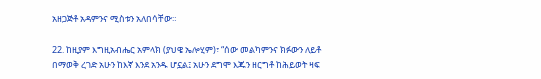አዘጋጅቶ አዳምንና ሚስቱን አለበሳቸው።

22. ከዚያም እግዚአብሔር አምላክ (ያህዌ ኤሎሂም)፣ “ሰው መልካምንና ክፉውን ለይቶ በማወቅ ረገድ አሁን ከእኛ እንደ አንዱ ሆኗል፤ አሁን ደግሞ እጁን ዘርግቶ ከሕይወት ዛፍ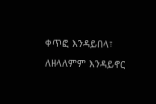ቀጥፎ እንዳይበላ፣ ለዘላለምም እንዳይኖር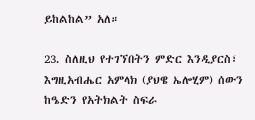ይከልከል” አለ።

23. ስለዚህ የተገኘበትን ምድር እንዲያርስ፣ እግዚአብሔር አምላክ (ያህዌ ኤሎሂም) ሰውን ከዔድን የአትክልት ስፍራ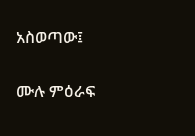አስወጣው፤

ሙሉ ምዕራፍ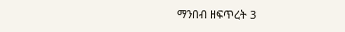ማንበብ ዘፍጥረት 3